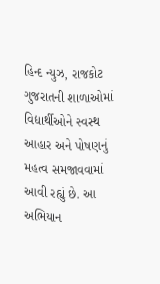હિન્દ ન્યુઝ, રાજકોટ
ગુજરાતની શાળાઓમાં વિદ્યાર્થીઓને સ્વસ્થ આહાર અને પોષણનું મહત્વ સમજાવવામાં આવી રહ્યું છે. આ અભિયાન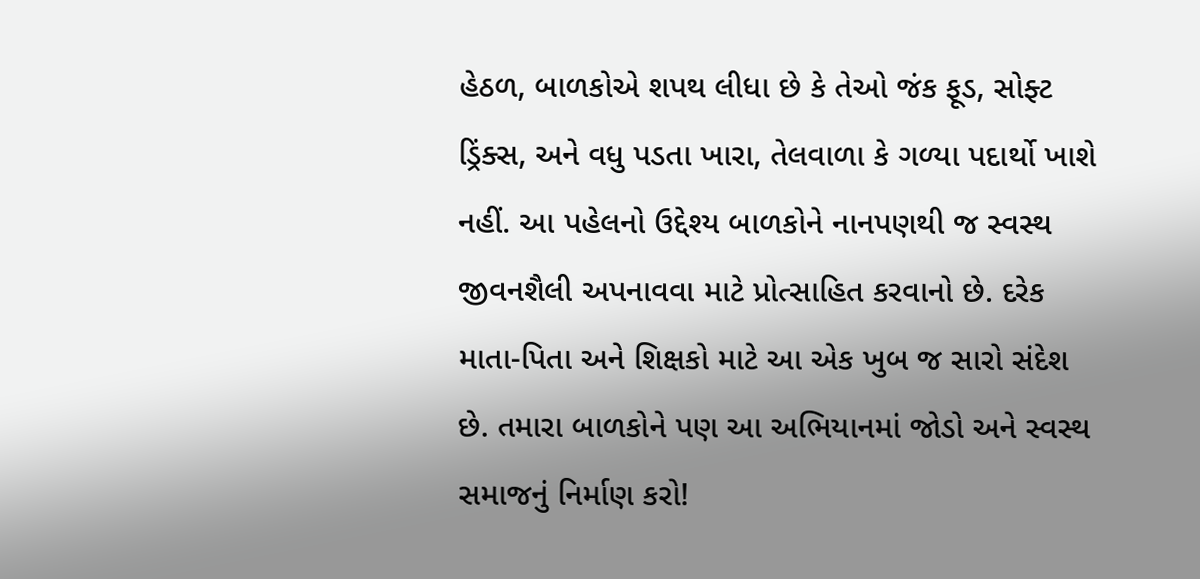હેઠળ, બાળકોએ શપથ લીધા છે કે તેઓ જંક ફૂડ, સોફ્ટ ડ્રિંક્સ, અને વધુ પડતા ખારા, તેલવાળા કે ગળ્યા પદાર્થો ખાશે નહીં. આ પહેલનો ઉદ્દેશ્ય બાળકોને નાનપણથી જ સ્વસ્થ જીવનશૈલી અપનાવવા માટે પ્રોત્સાહિત કરવાનો છે. દરેક માતા-પિતા અને શિક્ષકો માટે આ એક ખુબ જ સારો સંદેશ છે. તમારા બાળકોને પણ આ અભિયાનમાં જોડો અને સ્વસ્થ સમાજનું નિર્માણ કરો!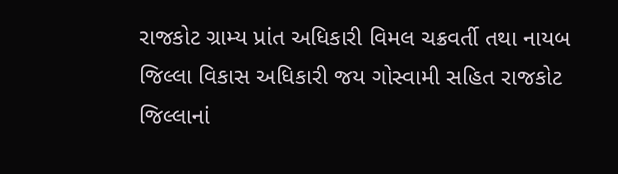રાજકોટ ગ્રામ્ય પ્રાંત અધિકારી વિમલ ચક્રવર્તી તથા નાયબ જિલ્લા વિકાસ અધિકારી જય ગોસ્વામી સહિત રાજકોટ જિલ્લાનાં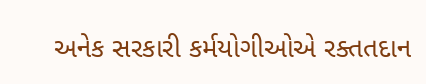અનેક સરકારી કર્મયોગીઓએ રક્તતદાન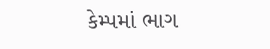કેમ્પમાં ભાગ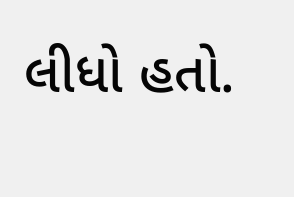લીધો હતો.